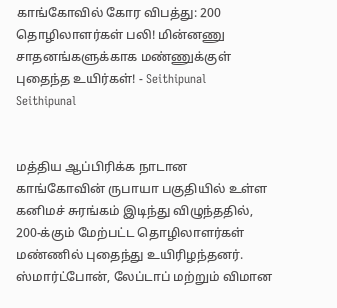காங்கோவில் கோர விபத்து: 200 தொழிலாளர்கள் பலி! மின்னணு சாதனங்களுக்காக மண்ணுக்குள் புதைந்த உயிர்கள்! - Seithipunal
Seithipunal


மத்திய ஆப்பிரிக்க நாடான காங்கோவின் ருபாயா பகுதியில் உள்ள கனிமச் சுரங்கம் இடிந்து விழுந்ததில், 200-க்கும் மேற்பட்ட தொழிலாளர்கள் மண்ணில் புதைந்து உயிரிழந்தனர். ஸ்மார்ட்போன், லேப்டாப் மற்றும் விமான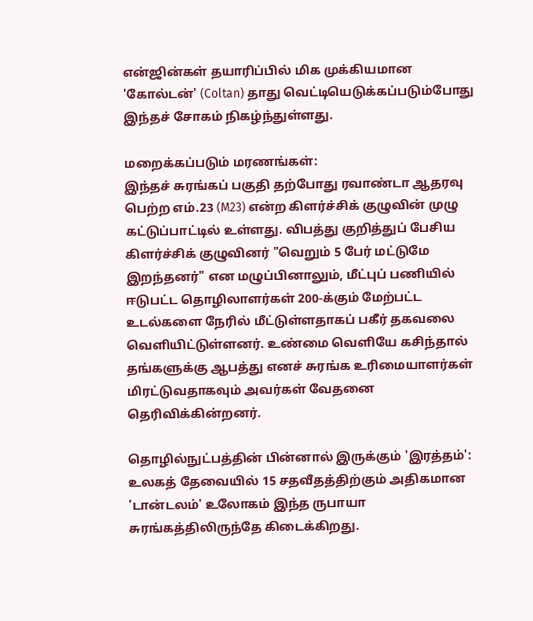என்ஜின்கள் தயாரிப்பில் மிக முக்கியமான 'கோல்டன்' (Coltan) தாது வெட்டியெடுக்கப்படும்போது இந்தச் சோகம் நிகழ்ந்துள்ளது.

மறைக்கப்படும் மரணங்கள்:
இந்தச் சுரங்கப் பகுதி தற்போது ரவாண்டா ஆதரவு பெற்ற எம்.23 (M23) என்ற கிளர்ச்சிக் குழுவின் முழு கட்டுப்பாட்டில் உள்ளது. விபத்து குறித்துப் பேசிய கிளர்ச்சிக் குழுவினர் "வெறும் 5 பேர் மட்டுமே இறந்தனர்" என மழுப்பினாலும், மீட்புப் பணியில் ஈடுபட்ட தொழிலாளர்கள் 200-க்கும் மேற்பட்ட உடல்களை நேரில் மீட்டுள்ளதாகப் பகீர் தகவலை வெளியிட்டுள்ளனர். உண்மை வெளியே கசிந்தால் தங்களுக்கு ஆபத்து எனச் சுரங்க உரிமையாளர்கள் மிரட்டுவதாகவும் அவர்கள் வேதனை தெரிவிக்கின்றனர்.

தொழில்நுட்பத்தின் பின்னால் இருக்கும் 'இரத்தம்':
உலகத் தேவையில் 15 சதவீதத்திற்கும் அதிகமான 'டான்டலம்' உலோகம் இந்த ருபாயா சுரங்கத்திலிருந்தே கிடைக்கிறது.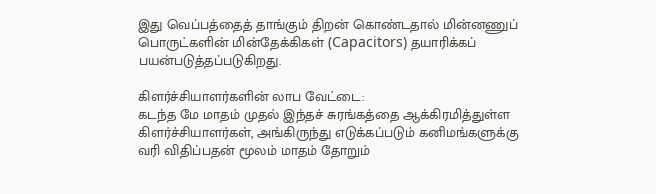இது வெப்பத்தைத் தாங்கும் திறன் கொண்டதால் மின்னணுப் பொருட்களின் மின்தேக்கிகள் (Capacitors) தயாரிக்கப் பயன்படுத்தப்படுகிறது.

கிளர்ச்சியாளர்களின் லாப வேட்டை:
கடந்த மே மாதம் முதல் இந்தச் சுரங்கத்தை ஆக்கிரமித்துள்ள கிளர்ச்சியாளர்கள், அங்கிருந்து எடுக்கப்படும் கனிமங்களுக்கு வரி விதிப்பதன் மூலம் மாதம் தோறும்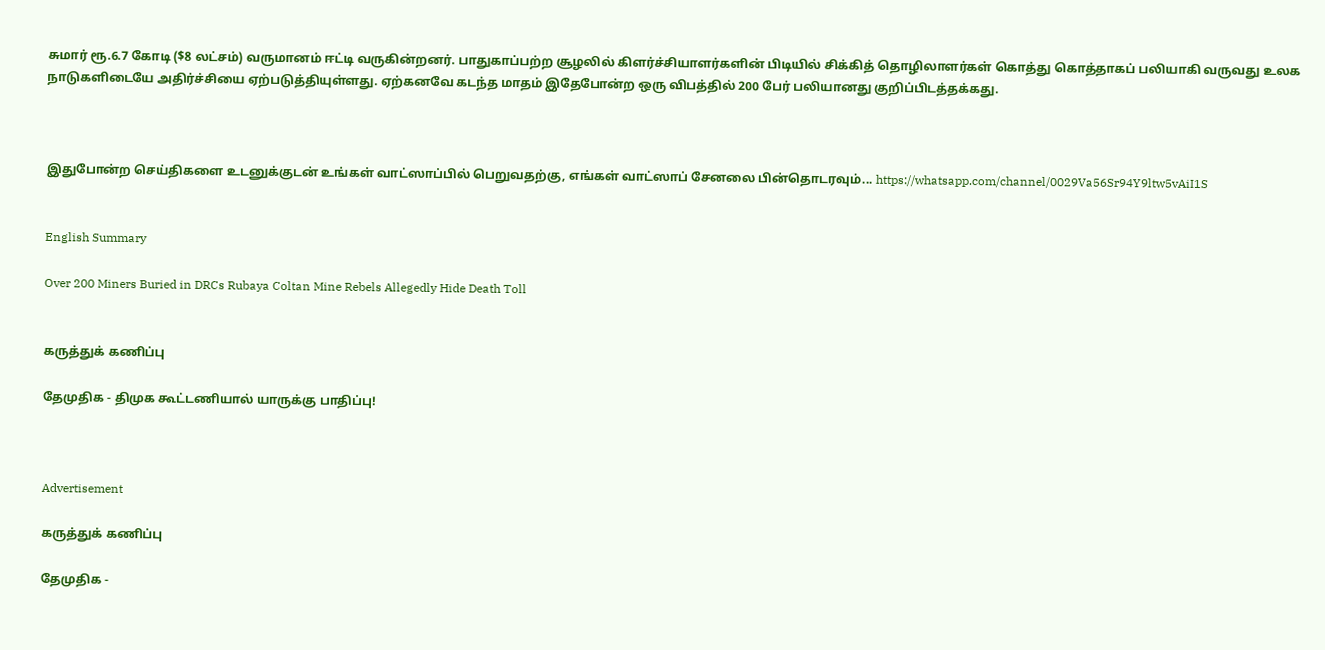சுமார் ரூ.6.7 கோடி ($8 லட்சம்) வருமானம் ஈட்டி வருகின்றனர். பாதுகாப்பற்ற சூழலில் கிளர்ச்சியாளர்களின் பிடியில் சிக்கித் தொழிலாளர்கள் கொத்து கொத்தாகப் பலியாகி வருவது உலக நாடுகளிடையே அதிர்ச்சியை ஏற்படுத்தியுள்ளது. ஏற்கனவே கடந்த மாதம் இதேபோன்ற ஒரு விபத்தில் 200 பேர் பலியானது குறிப்பிடத்தக்கது.



இதுபோன்ற செய்திகளை உடனுக்குடன் உங்கள் வாட்ஸாப்பில் பெறுவதற்கு, எங்கள் வாட்ஸாப் சேனலை பின்தொடரவும்... https://whatsapp.com/channel/0029Va56Sr94Y9ltw5vAiI1S


English Summary

Over 200 Miners Buried in DRCs Rubaya Coltan Mine Rebels Allegedly Hide Death Toll


கருத்துக் கணிப்பு

தேமுதிக - திமுக கூட்டணியால் யாருக்கு பாதிப்பு!



Advertisement

கருத்துக் கணிப்பு

தேமுதிக -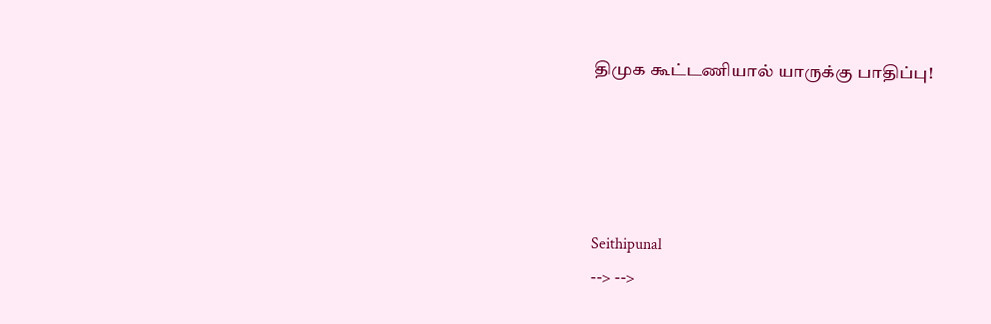திமுக கூட்டணியால் யாருக்கு பாதிப்பு!




Seithipunal
--> -->